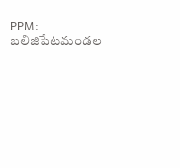PPM: బలిజిపేటమండల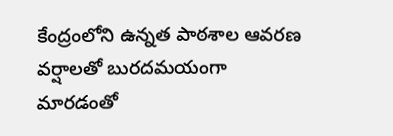కేంద్రంలోని ఉన్నత పాఠశాల ఆవరణ వర్షాలతో బురదమయంగా మారడంతో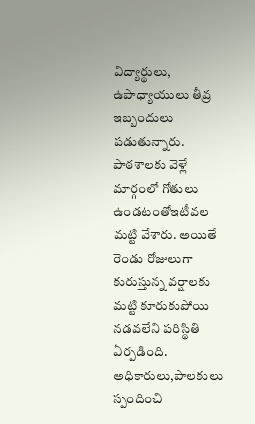విద్యార్థులు, ఉపాధ్యాయులు తీవ్ర ఇబ్బందులు పడుతున్నారు. పాఠశాలకు వెళ్లే మార్గంలో గోతులు ఉండటంతోఇటీవల మట్టి వేశారు. అయితే రెండు రోజులుగా కురుస్తున్న వర్షాలకు మట్టి కూరుకుపోయి నడవలేని పరిస్థితి ఏర్పడింది. అధికారులు,పాలకులు స్పందించి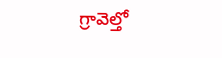గ్రావెల్తో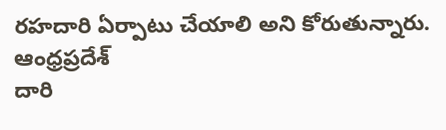రహదారి ఏర్పాటు చేయాలి అని కోరుతున్నారు.
ఆంధ్రప్రదేశ్
దారి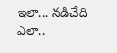ఇలా... నడిచేది ఎలా..